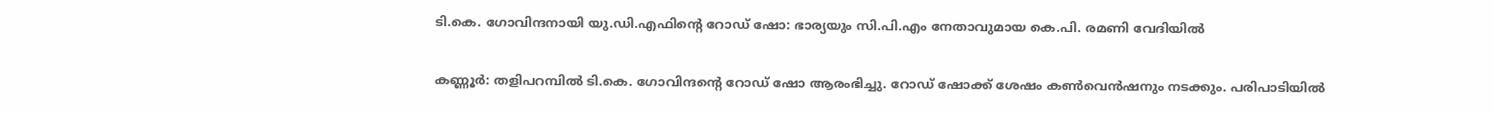ടി.കെ. ഗോവിന്ദനായി യു.ഡി.എഫിന്റെ റോഡ് ഷോ: ഭാര്യയും സി.പി.എം നേതാവുമായ കെ.പി. രമണി വേദിയിൽ

കണ്ണൂർ: തളിപറമ്പിൽ ടി.കെ. ഗോവിന്ദന്റെ റോഡ് ഷോ ആരംഭിച്ചു. റോഡ് ഷോക്ക് ശേഷം കൺവെൻഷനും നടക്കും. പരിപാടിയിൽ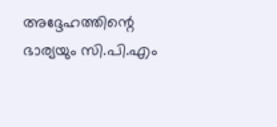അദ്ദേഹത്തിന്റെ ഭാര്യയും സി.പി.എം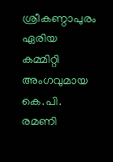ശ്രീകണ്ഠാപുരം ഏരിയ കമ്മിറ്റി അംഗവുമായ കെ.പി. രമണി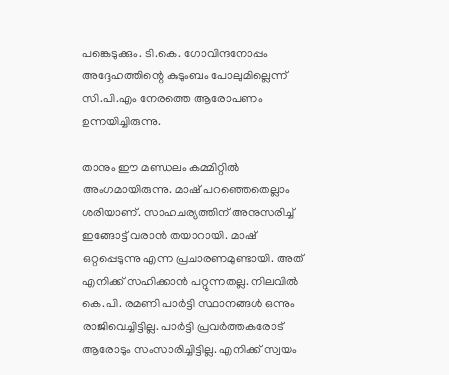പങ്കെടുക്കും. ടി.കെ. ഗോവിന്ദനോപ്പം അദ്ദേഹത്തിന്റെ കുടുംബം പോലുമില്ലെന്ന് സി.പി.എം നേരത്തെ ആരോപണം ഉന്നയിച്ചിരുന്നു.

താനും ഈ മണ്ഡലം കമ്മിറ്റിൽ അംഗമായിരുന്നു. മാഷ് പറഞ്ഞെതെല്ലാം ശരിയാണ്. സാഹചര്യത്തിന് അനുസരിച്ച് ഇങ്ങോട്ട് വരാൻ തയാറായി. മാഷ് ഒറ്റപ്പെടുന്നു എന്ന പ്രചാരണമുണ്ടായി. അത് എനിക്ക് സഹിക്കാൻ പറ്റുന്നതല്ല. നിലവിൽ കെ.പി. രമണി പാർട്ടി സ്ഥാനങ്ങൾ ഒന്നും രാജിവെച്ചിട്ടില്ല. പാർട്ടി പ്രവർത്തകരോട് ആരോടും സംസാരിച്ചിട്ടില്ല. എനിക്ക് സ്വയം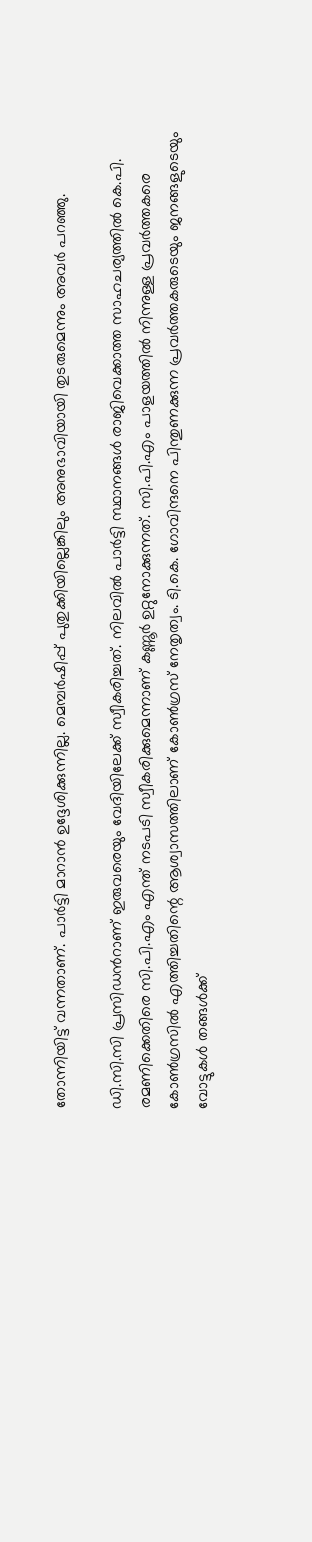തോന്നിയിട്ട് വന്നതാണ്. പാർട്ടി മാറാൻ ഉദ്ദേശിക്കുന്നില്ല. മെമ്പർഷിപ്പ് പുതുക്കിയില്ലെങ്കിലും അനുഭാവിയായി തുടരുമെന്നും അവർ പറഞ്ഞു.

ഡി.സി.സി പ്രസിഡന്‍റാണ് ഇരുവരെയും വേദിയിലേക്ക് സ്വീകരിച്ചത്. നിലവിൽ പാർട്ടി സ്ഥാനങ്ങൾ രാജിവെക്കാത്ത സാഹചര്യത്തിൽ കെ.പി. രമണിക്കെതിരെ സി.പി.എം എന്ത് നടപടി സ്വീകരിക്കുമെന്നാണ് കണ്ണൂർ ഉറ്റുനോക്കുന്നത്. സി.പി.എം പാളയത്തിൽ നിന്നുള്ള പ്രവർത്തകരെ കോൺഗ്രസിൽ എത്തിച്ചതിന്റെ ആശ്വാസത്തിലാണ് കോൺഗ്രസ് നേതൃത്വം. ടി.കെ. ഗോവിന്ദനെ പിന്തുണക്കുന്ന പ്രവർത്തകരുടെയും ജനങ്ങളുടെയും വോട്ടുകൾ തങ്ങൾക്ക്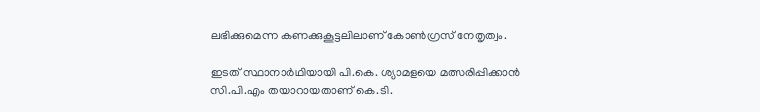ലഭിക്കുമെന്ന കണക്കുകൂട്ടലിലാണ് കോൺഗ്രസ് നേതൃത്വം.

ഇടത് സ്ഥാനാർഥിയായി പി.കെ. ശ്യാമളയെ മത്സരിപ്പിക്കാൻ സി.പി.എം തയാറായതാണ് കെ.ടി.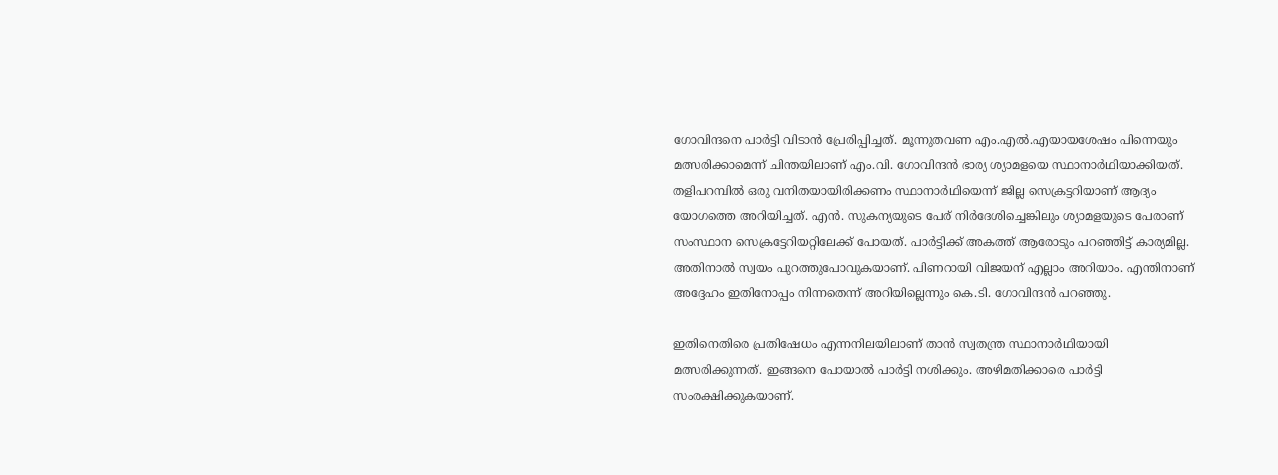ഗോവിന്ദനെ പാർട്ടി വിടാൻ പ്രേരിപ്പിച്ചത്. മൂന്നുതവണ എം.എൽ.എയായശേഷം പിന്നെയും മത്സരിക്കാമെന്ന് ചിന്തയിലാണ് എം.വി. ഗോവിന്ദൻ ഭാര്യ ശ്യാമളയെ സ്ഥാനാർഥിയാക്കിയത്. തളിപറമ്പിൽ ഒരു വനിതയായിരിക്കണം സ്ഥാനാർഥിയെന്ന് ജില്ല സെക്രട്ടറിയാണ് ആദ്യം യോഗത്തെ അറിയിച്ചത്. എൻ. സുകന്യയുടെ പേര് നിർദേശിച്ചെങ്കിലും ശ്യാമളയുടെ പേരാണ് സംസ്ഥാന സെക്രട്ടേറിയറ്റിലേക്ക് പോയത്. പാർട്ടിക്ക് അകത്ത് ആരോടും പറഞ്ഞിട്ട് കാര്യമില്ല. അതിനാൽ സ്വയം പുറത്തുപോവുകയാണ്. പിണറായി വിജയന് എല്ലാം അറിയാം. എന്തിനാണ് അദ്ദേഹം ഇതിനോപ്പം നിന്നതെന്ന് അറിയില്ലെന്നും കെ.ടി. ഗോവിന്ദൻ പറഞ്ഞു.

ഇതിനെതിരെ പ്രതിഷേധം എന്നനിലയിലാണ് താൻ സ്വതന്ത്ര സ്ഥാനാർഥിയായി മത്സരിക്കുന്നത്. ഇങ്ങനെ പോയാൽ പാർട്ടി നശിക്കും. അഴിമതിക്കാരെ പാർട്ടി സംരക്ഷിക്കുകയാണ്.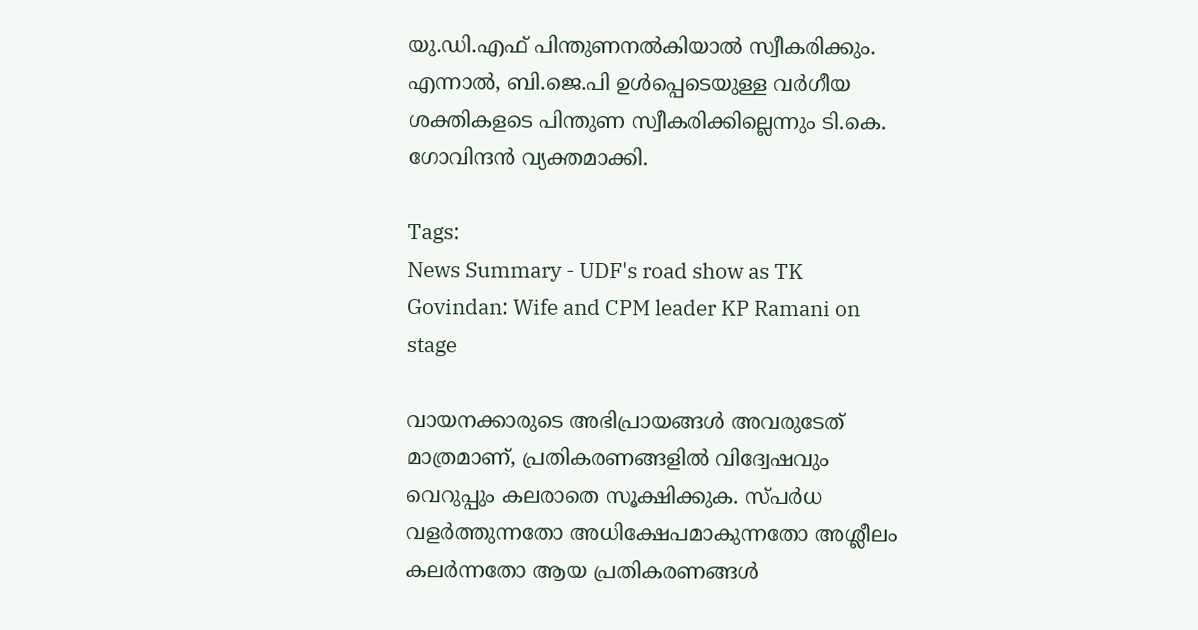യു.ഡി.എഫ് പിന്തുണനൽകിയാൽ സ്വീകരിക്കും. എന്നാൽ, ബി.ജെ.പി ഉൾപ്പെടെയുള്ള വർഗീയ ശക്തികളടെ പിന്തുണ സ്വീകരിക്കില്ലെന്നും ടി.കെ. ഗോവിന്ദൻ വ്യക്തമാക്കി.

Tags:
News Summary - UDF's road show as TK Govindan: Wife and CPM leader KP Ramani on stage

വായനക്കാരുടെ അഭിപ്രായങ്ങള്‍ അവരുടേത് മാത്രമാണ്, പ്രതികരണങ്ങളിൽ വിദ്വേഷവും വെറുപ്പും കലരാതെ സൂക്ഷിക്കുക. സ്പർധ വളർത്തുന്നതോ അധിക്ഷേപമാകുന്നതോ അശ്ലീലം കലർന്നതോ ആയ പ്രതികരണങ്ങൾ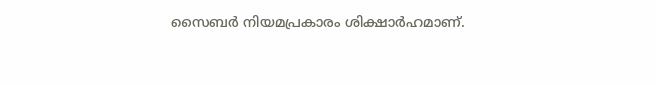സൈബർ നിയമപ്രകാരം ശിക്ഷാർഹമാണ്.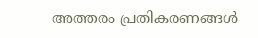അത്തരം പ്രതികരണങ്ങൾ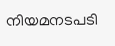നിയമനടപടി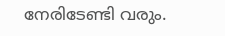നേരിടേണ്ടി വരും.